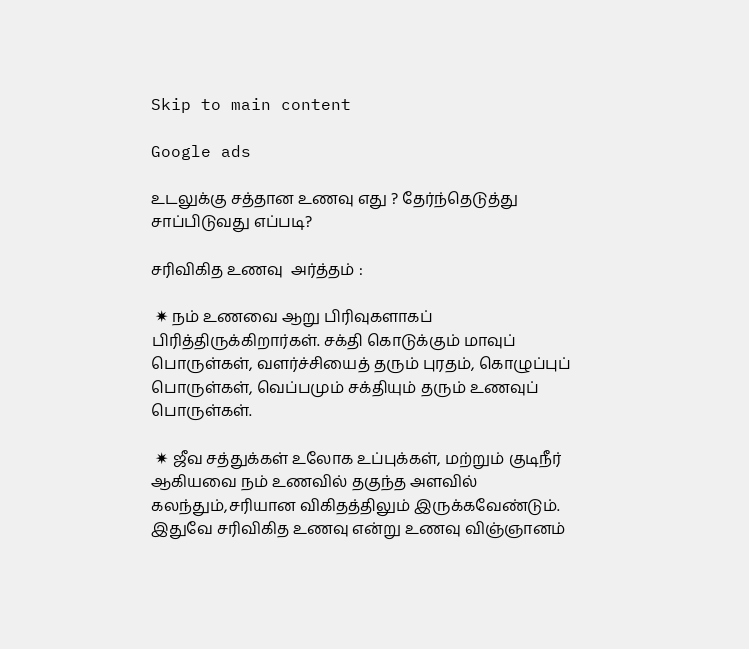Skip to main content

Google ads

உடலுக்கு சத்தான உணவு எது ? தேர்ந்தெடுத்து சாப்பிடுவது எப்படி?

சரிவிகித உணவு  அர்த்தம் :

 ✷ நம் உணவை ஆறு பிரிவுகளாகப் பிரித்திருக்கிறார்கள். சக்தி கொடுக்கும் மாவுப் பொருள்கள், வளர்ச்சியைத் தரும் புரதம், கொழுப்புப் பொருள்கள், வெப்பமும் சக்தியும் தரும் உணவுப் பொருள்கள்.

 ✷ ஜீவ சத்துக்கள் உலோக உப்புக்கள், மற்றும் குடிநீர் ஆகியவை நம் உணவில் தகுந்த அளவில் கலந்தும்,சரியான விகிதத்திலும் இருக்கவேண்டும். இதுவே சரிவிகித உணவு என்று உணவு விஞ்ஞானம்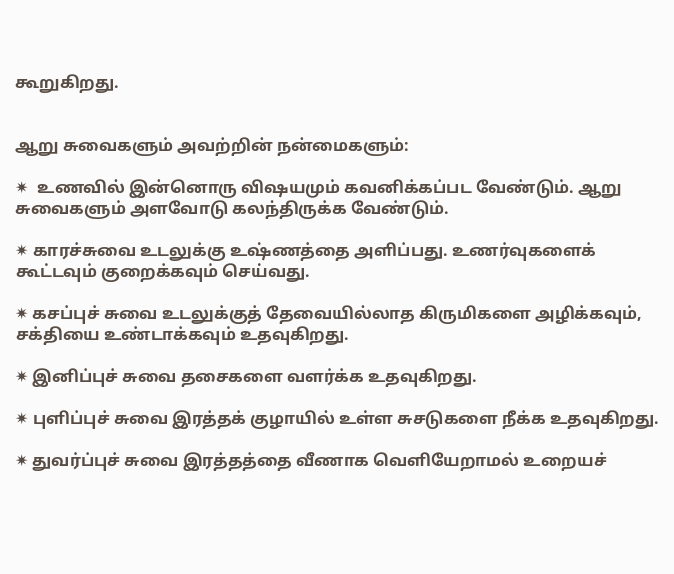கூறுகிறது.


ஆறு சுவைகளும் அவற்றின் நன்மைகளும்:

✷  உணவில் இன்னொரு விஷயமும் கவனிக்கப்பட வேண்டும். ஆறு சுவைகளும் அளவோடு கலந்திருக்க வேண்டும்.

✷ காரச்சுவை உடலுக்கு உஷ்ணத்தை அளிப்பது. உணர்வுகளைக் கூட்டவும் குறைக்கவும் செய்வது.

✷ கசப்புச் சுவை உடலுக்குத் தேவையில்லாத கிருமிகளை அழிக்கவும், சக்தியை உண்டாக்கவும் உதவுகிறது.

✷ இனிப்புச் சுவை தசைகளை வளர்க்க உதவுகிறது.

✷ புளிப்புச் சுவை இரத்தக் குழாயில் உள்ள சுசடுகளை நீக்க உதவுகிறது.

✷ துவர்ப்புச் சுவை இரத்தத்தை வீணாக வெளியேறாமல் உறையச்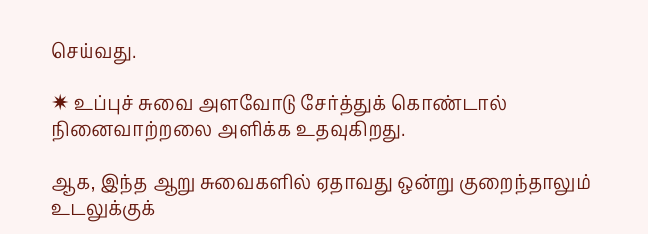செய்வது.

✷ உப்புச் சுவை அளவோடு சேர்த்துக் கொண்டால் நினைவாற்றலை அளிக்க உதவுகிறது.

ஆக, இந்த ஆறு சுவைகளில் ஏதாவது ஒன்று குறைந்தாலும் உடலுக்குக்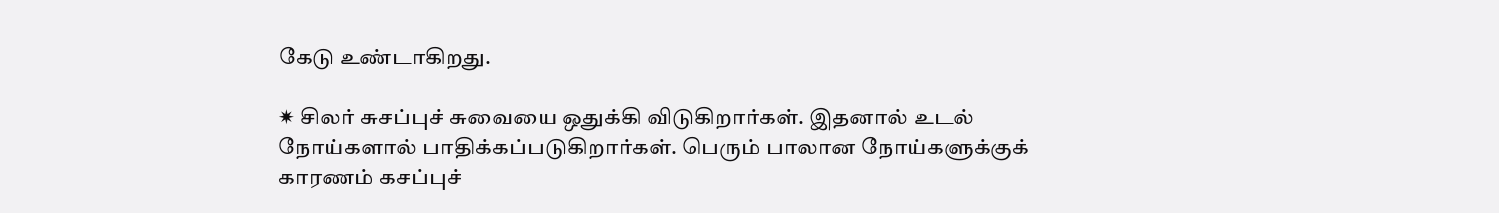கேடு உண்டாகிறது.

✷ சிலர் சுசப்புச் சுவையை ஒதுக்கி விடுகிறார்கள். இதனால் உடல் நோய்களால் பாதிக்கப்படுகிறார்கள். பெரும் பாலான நோய்களுக்குக் காரணம் கசப்புச்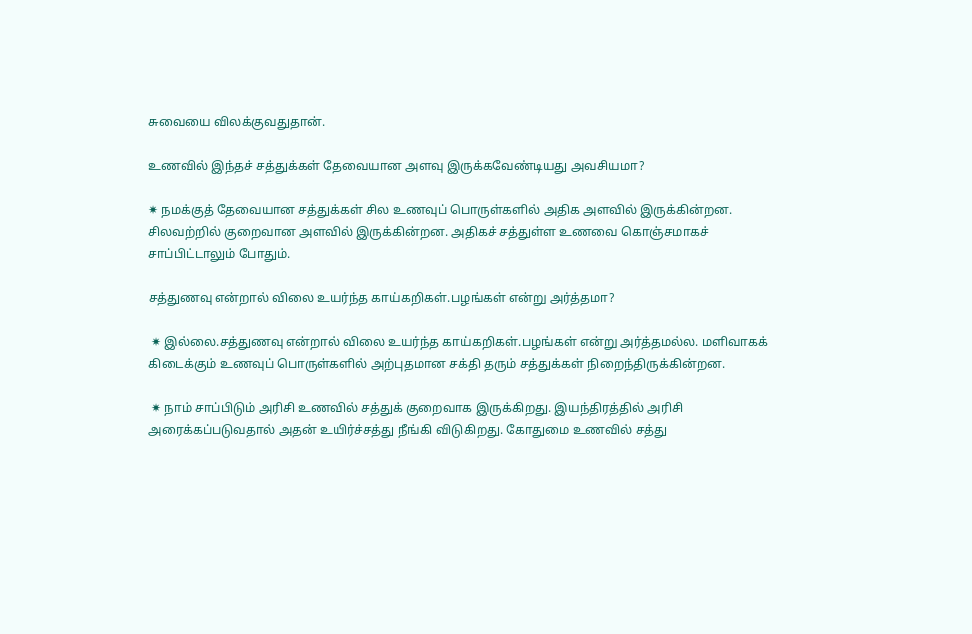சுவையை விலக்குவதுதான்.

உணவில் இந்தச் சத்துக்கள் தேவையான அளவு இருக்கவேண்டியது அவசியமா?

✷ நமக்குத் தேவையான சத்துக்கள் சில உணவுப் பொருள்களில் அதிக அளவில் இருக்கின்றன. சிலவற்றில் குறைவான அளவில் இருக்கின்றன. அதிகச் சத்துள்ள உணவை கொஞ்சமாகச் சாப்பிட்டாலும் போதும்.

சத்துணவு என்றால் விலை உயர்ந்த காய்கறிகள்.பழங்கள் என்று அர்த்தமா?

 ✷ இல்லை.சத்துணவு என்றால் விலை உயர்ந்த காய்கறிகள்.பழங்கள் என்று அர்த்தமல்ல. மளிவாகக் கிடைக்கும் உணவுப் பொருள்களில் அற்புதமான சக்தி தரும் சத்துக்கள் நிறைந்திருக்கின்றன.

 ✷ நாம் சாப்பிடும் அரிசி உணவில் சத்துக் குறைவாக இருக்கிறது. இயந்திரத்தில் அரிசி அரைக்கப்படுவதால் அதன் உயிர்ச்சத்து நீங்கி விடுகிறது. கோதுமை உணவில் சத்து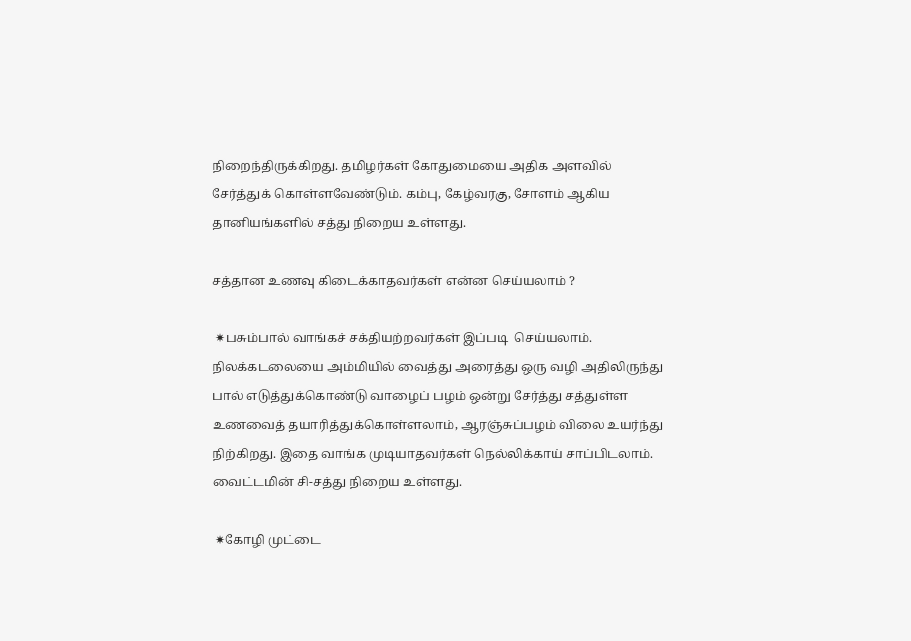நிறைந்திருக்கிறது. தமிழர்கள் கோதுமையை அதிக அளவில் சேர்த்துக் கொள்ளவேண்டும். கம்பு, கேழ்வரகு, சோளம் ஆகிய தானியங்களில் சத்து நிறைய உள்ளது.

சத்தான உணவு கிடைக்காதவர்கள் என்ன செய்யலாம் ?

 ✷பசும்பால் வாங்கச் சக்தியற்றவர்கள் இப்படி  செய்யலாம். நிலக்கடலையை அம்மியில் வைத்து அரைத்து ஒரு வழி அதிலிருந்து பால் எடுத்துக்கொண்டு வாழைப் பழம் ஒன்று சேர்த்து சத்துள்ள உணவைத் தயாரித்துக்கொள்ளலாம், ஆரஞ்சுப்பழம் விலை உயர்ந்து நிற்கிறது. இதை வாங்க முடியாதவர்கள் நெல்லிக்காய் சாப்பிடலாம். வைட்டமின் சி-சத்து நிறைய உள்ளது.

 ✷கோழி முட்டை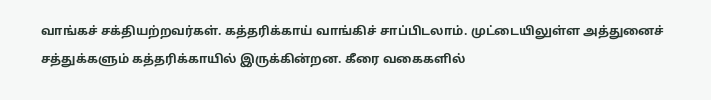வாங்கச் சக்தியற்றவர்கள். கத்தரிக்காய் வாங்கிச் சாப்பிடலாம். முட்டையிலுள்ள அத்துனைச் சத்துக்களும் கத்தரிக்காயில் இருக்கின்றன. கீரை வகைகளில்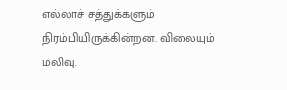எல்லாச் சத்துக்களும் நிரம்பியிருக்கின்றன. விலையும் மலிவு.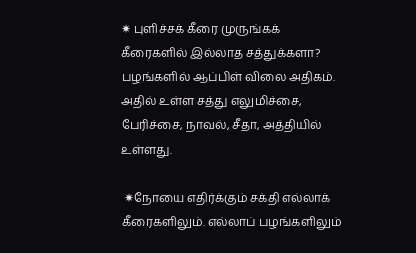✷ புளிச்சக் கீரை முருங்கக் கீரைகளில் இல்லாத சத்துக்களா? பழங்களில் ஆப்பிள் விலை அதிகம். அதில் உள்ள சத்து எலுமிச்சை, பேரிச்சை, நாவல், சீதா, அத்தியில் உள்ளது.

 ✷நோயை எதிர்க்கும் சக்தி எல்லாக் கீரைகளிலும். எல்லாப் பழங்களிலும்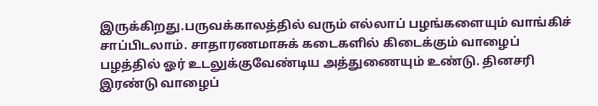இருக்கிறது.பருவக்காலத்தில் வரும் எல்லாப் பழங்களையும் வாங்கிச் சாப்பிடலாம். சாதாரணமாசுக் கடைகளில் கிடைக்கும் வாழைப் பழத்தில் ஓர் உடலுக்குவேண்டிய அத்துணையும் உண்டு. தினசரி இரண்டு வாழைப்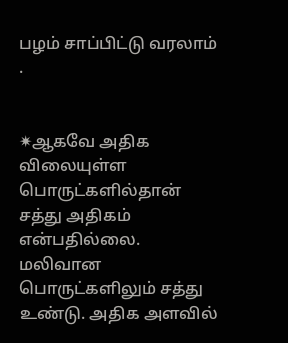பழம் சாப்பிட்டு வரலாம் .


✷ஆகவே அதிக விலையுள்ள பொருட்களில்தான் சத்து அதிகம் என்பதில்லை. மலிவான பொருட்களிலும் சத்து உண்டு. அதிக அளவில்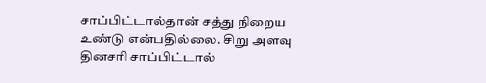சாப்பிட்டால்தான் சத்து நிறைய உண்டு என்பதில்லை. சிறு அளவு தினசரி சாப்பிட்டால்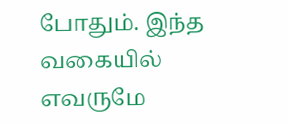போதும். இந்த வகையில் எவருமே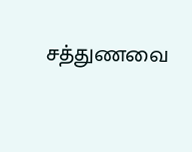சத்துணவை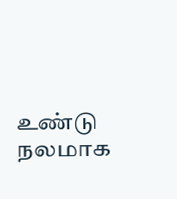உண்டு நலமாக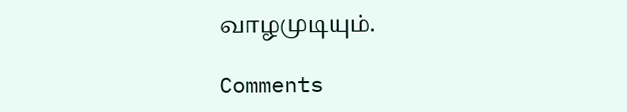வாழமுடியும்.

Comments